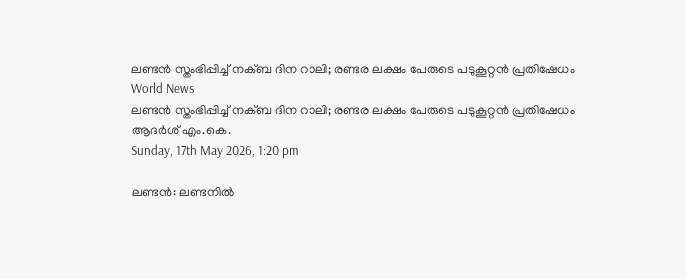ലണ്ടന്‍ സ്തംഭിപ്പിച്ച് നക്ബ ദിന റാലി; രണ്ടര ലക്ഷം പേരുടെ പടുകൂറ്റന്‍ പ്രതിഷേധം
World News
ലണ്ടന്‍ സ്തംഭിപ്പിച്ച് നക്ബ ദിന റാലി; രണ്ടര ലക്ഷം പേരുടെ പടുകൂറ്റന്‍ പ്രതിഷേധം
ആദര്‍ശ് എം.കെ.
Sunday, 17th May 2026, 1:20 pm

ലണ്ടന്‍: ലണ്ടനില്‍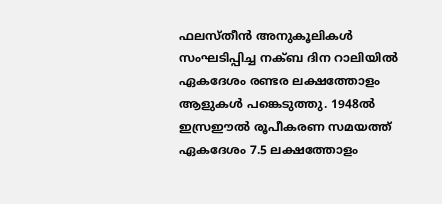ഫലസ്തീന്‍ അനുകൂലികള്‍ സംഘടിപ്പിച്ച നക്ബ ദിന റാലിയില്‍ ഏകദേശം രണ്ടര ലക്ഷത്തോളം ആളുകള്‍ പങ്കെടുത്തു. 1948ല്‍ ഇസ്രഈല്‍ രൂപീകരണ സമയത്ത് ഏകദേശം 7.5 ലക്ഷത്തോളം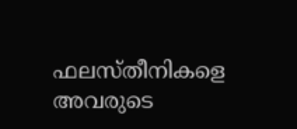ഫലസ്തീനികളെ അവരുടെ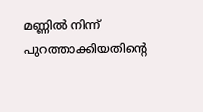മണ്ണില്‍ നിന്ന് പുറത്താക്കിയതിന്റെ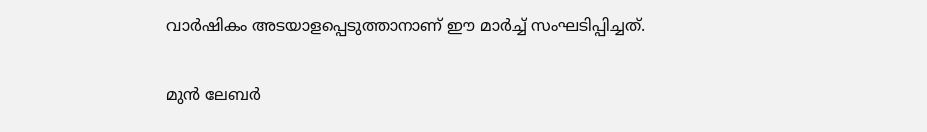വാര്‍ഷികം അടയാളപ്പെടുത്താനാണ് ഈ മാര്‍ച്ച് സംഘടിപ്പിച്ചത്.

മുന്‍ ലേബര്‍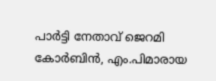പാര്‍ട്ടി നേതാവ് ജെറമി കോര്‍ബിന്‍, എം.പിമാരായ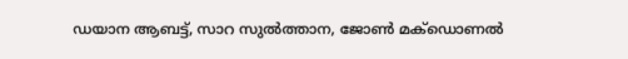ഡയാന ആബട്ട്, സാറ സുല്‍ത്താന, ജോണ്‍ മക്‌ഡൊണല്‍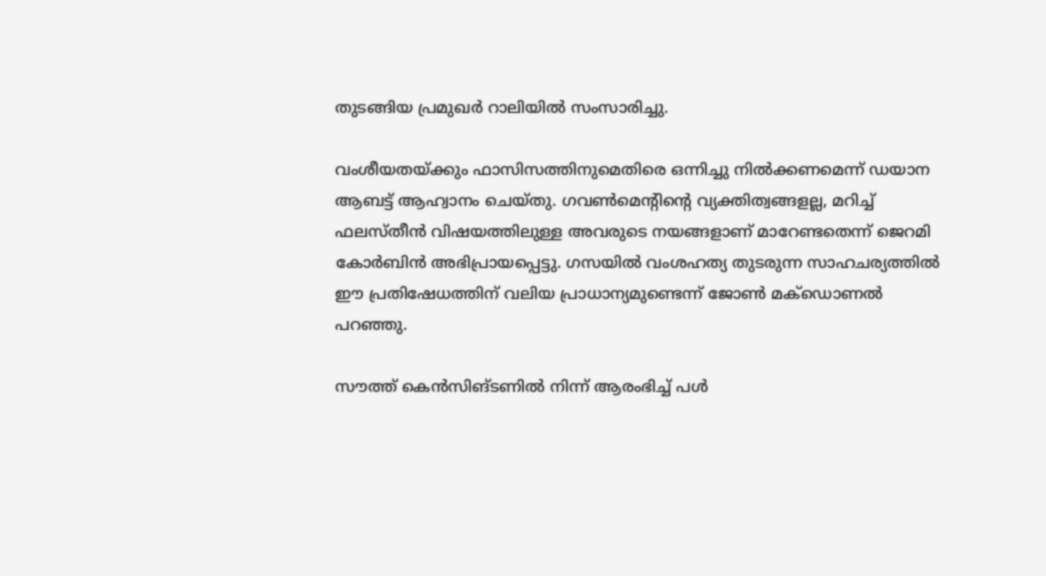തുടങ്ങിയ പ്രമുഖര്‍ റാലിയില്‍ സംസാരിച്ചു.

വംശീയതയ്ക്കും ഫാസിസത്തിനുമെതിരെ ഒന്നിച്ചു നില്‍ക്കണമെന്ന് ഡയാന ആബട്ട് ആഹ്വാനം ചെയ്തു. ഗവണ്‍മെന്റിന്റെ വ്യക്തിത്വങ്ങളല്ല, മറിച്ച് ഫലസ്തീന്‍ വിഷയത്തിലുള്ള അവരുടെ നയങ്ങളാണ് മാറേണ്ടതെന്ന് ജെറമി കോര്‍ബിന്‍ അഭിപ്രായപ്പെട്ടു. ഗസയില്‍ വംശഹത്യ തുടരുന്ന സാഹചര്യത്തില്‍ ഈ പ്രതിഷേധത്തിന് വലിയ പ്രാധാന്യമുണ്ടെന്ന് ജോണ്‍ മക്‌ഡൊണല്‍ പറഞ്ഞു.

സൗത്ത് കെന്‍സിങ്ടണില്‍ നിന്ന് ആരംഭിച്ച് പള്‍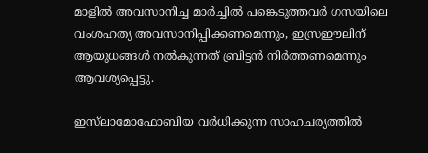മാളില്‍ അവസാനിച്ച മാര്‍ച്ചില്‍ പങ്കെടുത്തവര്‍ ഗസയിലെ വംശഹത്യ അവസാനിപ്പിക്കണമെന്നും, ഇസ്രഈലിന് ആയുധങ്ങള്‍ നല്‍കുന്നത് ബ്രിട്ടന്‍ നിര്‍ത്തണമെന്നും ആവശ്യപ്പെട്ടു.

ഇസ്‌ലാമോഫോബിയ വര്‍ധിക്കുന്ന സാഹചര്യത്തില്‍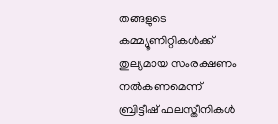തങ്ങളുടെ കമ്മ്യൂണിറ്റികള്‍ക്ക് തുല്യമായ സംരക്ഷണം നല്‍കണമെന്ന് ബ്രിട്ടീഷ് ഫലസ്തീനികള്‍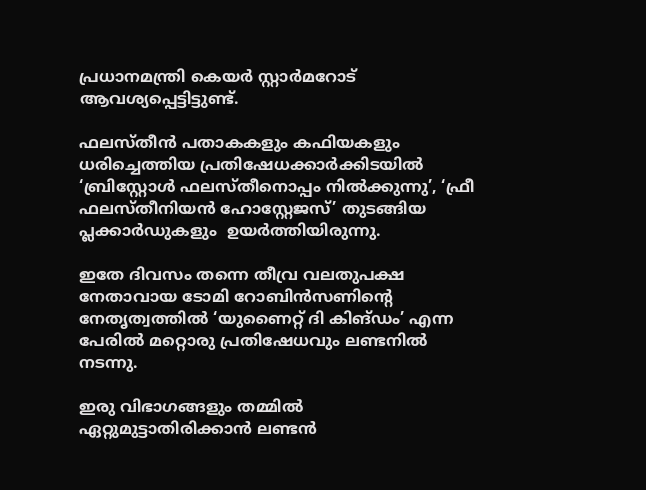പ്രധാനമന്ത്രി കെയര്‍ സ്റ്റാര്‍മറോട് ആവശ്യപ്പെട്ടിട്ടുണ്ട്.

ഫലസ്തീന്‍ പതാകകളും കഫിയകളും ധരിച്ചെത്തിയ പ്രതിഷേധക്കാര്‍ക്കിടയില്‍ ‘ബ്രിസ്റ്റോള്‍ ഫലസ്തീനൊപ്പം നില്‍ക്കുന്നു’, ‘ഫ്രീ ഫലസ്തീനിയന്‍ ഹോസ്റ്റേജസ്’ തുടങ്ങിയ പ്ലക്കാര്‍ഡുകളും  ഉയർത്തിയിരുന്നു.

ഇതേ ദിവസം തന്നെ തീവ്ര വലതുപക്ഷ നേതാവായ ടോമി റോബിന്‍സണിന്റെ നേതൃത്വത്തില്‍ ‘യുണൈറ്റ് ദി കിങ്ഡം’ എന്ന പേരില്‍ മറ്റൊരു പ്രതിഷേധവും ലണ്ടനില്‍ നടന്നു.

ഇരു വിഭാഗങ്ങളും തമ്മില്‍ ഏറ്റുമുട്ടാതിരിക്കാന്‍ ലണ്ടന്‍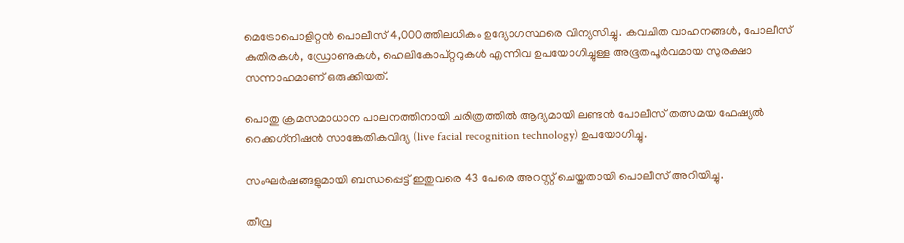മെട്രോപൊളിറ്റന്‍ പൊലീസ് 4,000ത്തിലധികം ഉദ്യോഗസ്ഥരെ വിന്യസിച്ചു. കവചിത വാഹനങ്ങള്‍, പോലീസ് കുതിരകള്‍, ഡ്രോണുകള്‍, ഹെലികോപ്റ്ററുകള്‍ എന്നിവ ഉപയോഗിച്ചുള്ള അഭൂതപൂര്‍വമായ സുരക്ഷാ സന്നാഹമാണ് ഒരുക്കിയത്.

പൊതു ക്രമസമാധാന പാലനത്തിനായി ചരിത്രത്തില്‍ ആദ്യമായി ലണ്ടന്‍ പോലീസ് തത്സമയ ഫേഷ്യല്‍ റെക്കഗ്‌നിഷന്‍ സാങ്കേതികവിദ്യ (live facial recognition technology) ഉപയോഗിച്ചു.

സംഘര്‍ഷങ്ങളുമായി ബന്ധപ്പെട്ട് ഇതുവരെ 43 പേരെ അറസ്റ്റ് ചെയ്തതായി പൊലീസ് അറിയിച്ചു.

തീവ്ര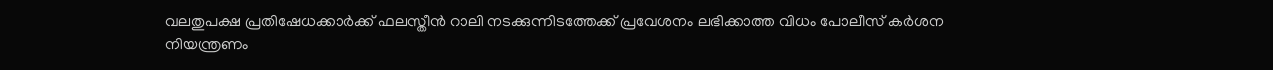വലതുപക്ഷ പ്രതിഷേധക്കാര്‍ക്ക് ഫലസ്തീന്‍ റാലി നടക്കുന്നിടത്തേക്ക് പ്രവേശനം ലഭിക്കാത്ത വിധം പോലീസ് കര്‍ശന നിയന്ത്രണം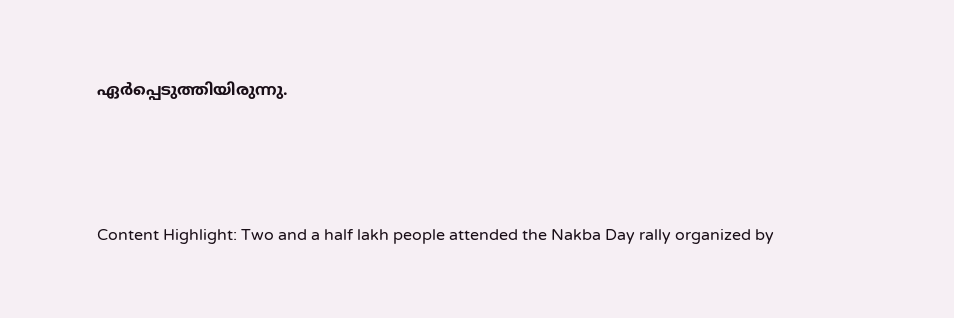ഏര്‍പ്പെടുത്തിയിരുന്നു.



Content Highlight: Two and a half lakh people attended the Nakba Day rally organized by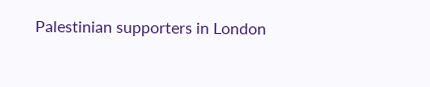Palestinian supporters in London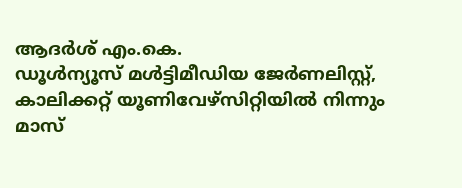ആദര്‍ശ് എം.കെ.
ഡൂള്‍ന്യൂസ് മള്‍ട്ടിമീഡിയ ജേര്‍ണലിസ്റ്റ്, കാലിക്കറ്റ് യൂണിവേഴ്സിറ്റിയില്‍ നിന്നും മാസ്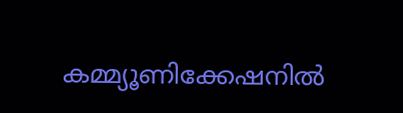കമ്മ്യൂണിക്കേഷനില്‍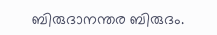ബിരുദാനന്തര ബിരുദം.